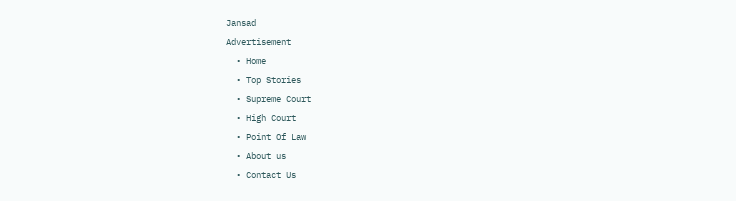Jansad
Advertisement
  • Home
  • Top Stories
  • Supreme Court
  • High Court
  • Point Of Law
  • About us
  • Contact Us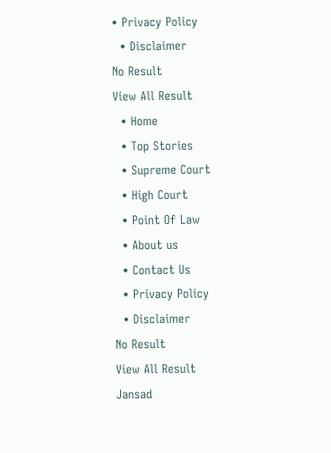• Privacy Policy
  • Disclaimer
No Result
View All Result
  • Home
  • Top Stories
  • Supreme Court
  • High Court
  • Point Of Law
  • About us
  • Contact Us
  • Privacy Policy
  • Disclaimer
No Result
View All Result
Jansad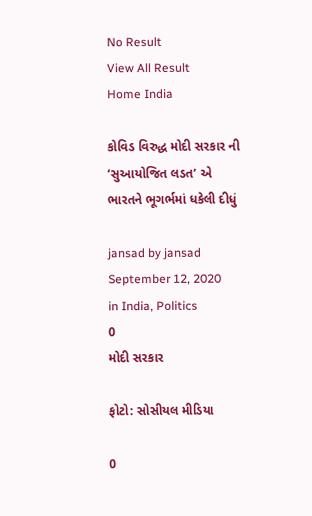No Result
View All Result
Home India

કોવિડ વિરુદ્ધ મોદી સરકાર ની ‘સુઆયોજિત લડત’ એ ભારતને ભૂગર્ભમાં ધકેલી દીધું

jansad by jansad
September 12, 2020
in India, Politics
0
મોદી સરકાર

ફોટો: સોસીયલ મીડિયા

0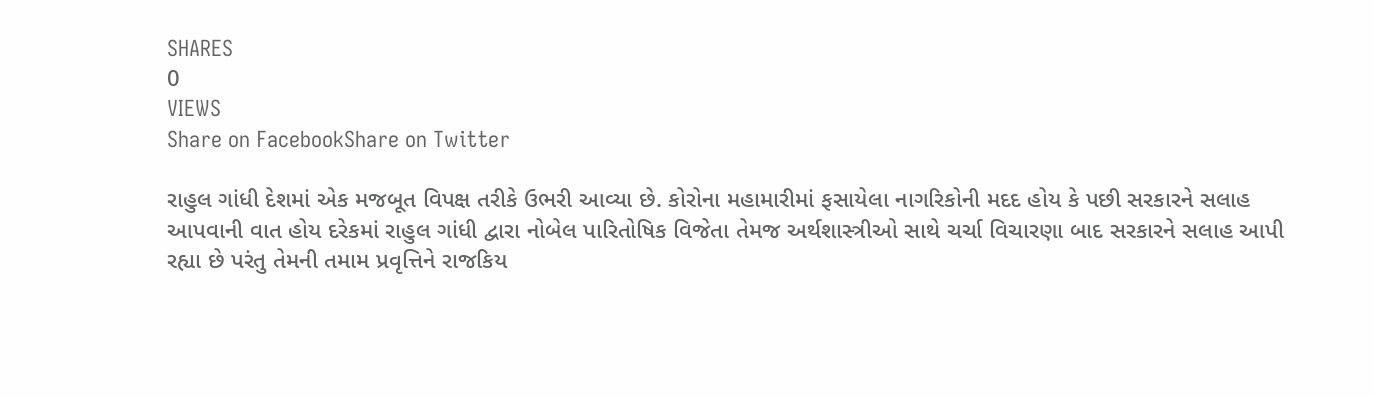SHARES
0
VIEWS
Share on FacebookShare on Twitter

રાહુલ ગાંધી દેશમાં એક મજબૂત વિપક્ષ તરીકે ઉભરી આવ્યા છે. કોરોના મહામારીમાં ફસાયેલા નાગરિકોની મદદ હોય કે પછી સરકારને સલાહ આપવાની વાત હોય દરેકમાં રાહુલ ગાંધી દ્વારા નોબેલ પારિતોષિક વિજેતા તેમજ અર્થશાસ્ત્રીઓ સાથે ચર્ચા વિચારણા બાદ સરકારને સલાહ આપી રહ્યા છે પરંતુ તેમની તમામ પ્રવૃત્તિને રાજકિય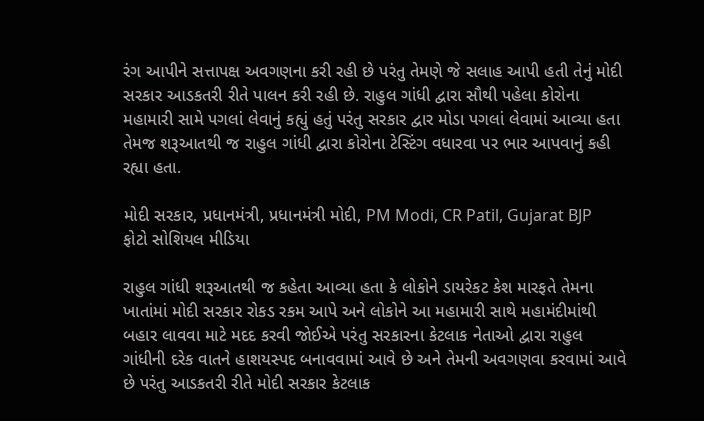રંગ આપીને સત્તાપક્ષ અવગણના કરી રહી છે પરંતુ તેમણે જે સલાહ આપી હતી તેનું મોદી સરકાર આડકતરી રીતે પાલન કરી રહી છે. રાહુલ ગાંધી દ્વારા સૌથી પહેલા કોરોના મહામારી સામે પગલાં લેવાનું કહ્યું હતું પરંતુ સરકાર દ્વાર મોડા પગલાં લેવામાં આવ્યા હતા તેમજ શરૂઆતથી જ રાહુલ ગાંધી દ્વારા કોરોના ટેસ્ટિંગ વધારવા પર ભાર આપવાનું કહી રહ્યા હતા.

મોદી સરકાર, પ્રધાનમંત્રી, પ્રધાનમંત્રી મોદી, PM Modi, CR Patil, Gujarat BJP
ફોટો સોશિયલ મીડિયા

રાહુલ ગાંધી શરૂઆતથી જ કહેતા આવ્યા હતા કે લોકોને ડાયરેકટ કેશ મારફતે તેમના ખાતાંમાં મોદી સરકાર રોકડ રકમ આપે અને લોકોને આ મહામારી સાથે મહામંદીમાંથી બહાર લાવવા માટે મદદ કરવી જોઈએ પરંતુ સરકારના કેટલાક નેતાઓ દ્વારા રાહુલ ગાંધીની દરેક વાતને હાશયસ્પદ બનાવવામાં આવે છે અને તેમની અવગણવા કરવામાં આવે છે પરંતુ આડકતરી રીતે મોદી સરકાર કેટલાક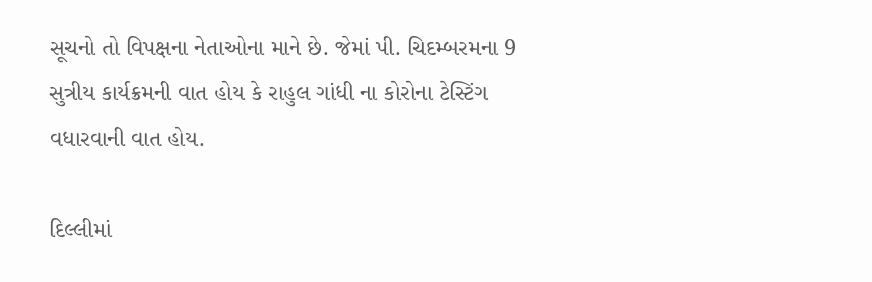સૂચનો તો વિપક્ષના નેતાઓના માને છે. જેમાં પી. ચિદમ્બરમના 9 સુત્રીય કાર્યક્રમની વાત હોય કે રાહુલ ગાંધી ના કોરોના ટેસ્ટિંગ વધારવાની વાત હોય.

દિલ્લીમાં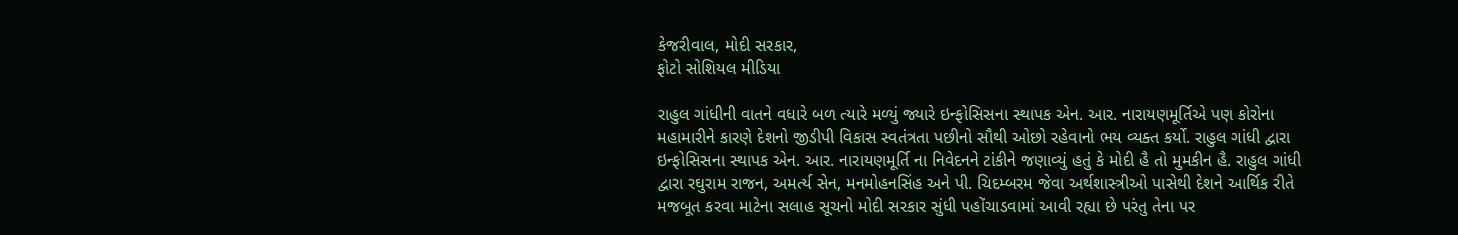કેજરીવાલ, મોદી સરકાર,
ફોટો સોશિયલ મીડિયા

રાહુલ ગાંધીની વાતને વધારે બળ ત્યારે મળ્યું જ્યારે ઇન્ફોસિસના સ્થાપક એન. આર. નારાયણમૂર્તિએ પણ કોરોના મહામારીને કારણે દેશનો જીડીપી વિકાસ સ્વતંત્રતા પછીનો સૌથી ઓછો રહેવાનો ભય વ્યક્ત કર્યો. રાહુલ ગાંધી દ્વારા ઇન્ફોસિસના સ્થાપક એન. આર. નારાયણમૂર્તિ ના નિવેદનને ટાંકીને જણાવ્યું હતું કે મોદી હૈ તો મુમકીન હૈ. રાહુલ ગાંધી દ્વારા રઘુરામ રાજન, અમર્ત્ય સેન, મનમોહનસિંહ અને પી. ચિદમ્બરમ જેવા અર્થશાસ્ત્રીઓ પાસેથી દેશને આર્થિક રીતે મજબૂત કરવા માટેના સલાહ સૂચનો મોદી સરકાર સુંધી પહોંચાડવામાં આવી રહ્યા છે પરંતુ તેના પર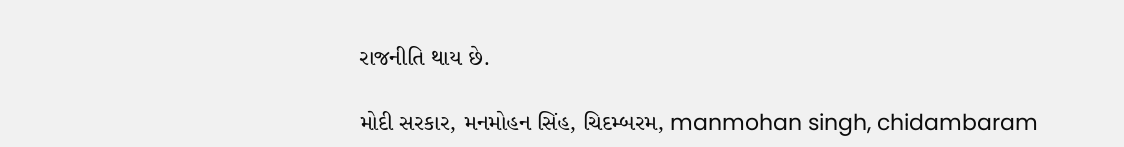રાજનીતિ થાય છે.

મોદી સરકાર, મનમોહન સિંહ, ચિદમ્બરમ, manmohan singh, chidambaram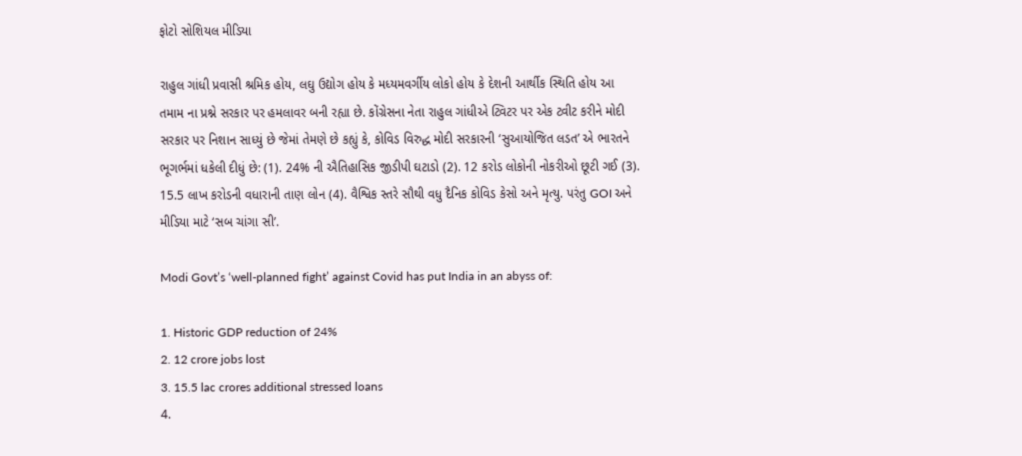ફોટો સોશિયલ મીડિયા

રાહુલ ગાંધી પ્રવાસી શ્રમિક હોય, લઘુ ઉદ્યોગ હોય કે મધ્યમવર્ગીય લોકો હોય કે દેશની આર્થીક સ્થિતિ હોય આ તમામ ના પ્રશ્ને સરકાર પર હમલાવર બની રહ્યા છે. કોંગ્રેસના નેતા રાહુલ ગાંધીએ ટ્વિટર પર એક ટ્વીટ કરીને મોદી સરકાર પર નિશાન સાધ્યું છે જેમાં તેમણે છે કહ્યું કે, કોવિડ વિરુદ્ધ મોદી સરકારની ‘સુઆયોજિત લડત’ એ ભારતને ભૂગર્ભમાં ધકેલી દીધું છે: (1). 24% ની ઐતિહાસિક જીડીપી ઘટાડો (2). 12 કરોડ લોકોની નોકરીઓ છૂટી ગઈ (3). 15.5 લાખ કરોડની વધારાની તાણ લોન (4). વૈશ્વિક સ્તરે સૌથી વધુ દૈનિક કોવિડ કેસો અને મૃત્યુ. પરંતુ GOI અને મીડિયા માટે ‘સબ ચાંગા સી’.

Modi Govt’s ‘well-planned fight’ against Covid has put India in an abyss of:

1. Historic GDP reduction of 24%
2. 12 crore jobs lost
3. 15.5 lac crores additional stressed loans
4.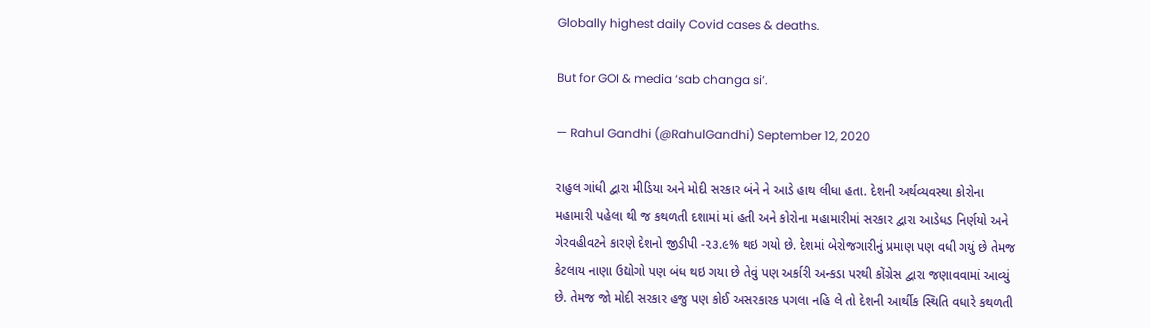Globally highest daily Covid cases & deaths.

But for GOI & media ‘sab changa si’.

— Rahul Gandhi (@RahulGandhi) September 12, 2020

રાહુલ ગાંધી દ્વારા મીડિયા અને મોદી સરકાર બંને ને આડે હાથ લીધા હતા. દેશની અર્થવ્યવસ્થા કોરોના મહામારી પહેલા થી જ કથળતી દશામાં માં હતી અને કોરોના મહામારીમાં સરકાર દ્વારા આડેધડ નિર્ણયો અને ગેરવહીવટને કારણે દેશનો જીડીપી -૨૩.૯% થઇ ગયો છે. દેશમાં બેરોજગારીનું પ્રમાણ પણ વધી ગયું છે તેમજ કેટલાય નાણા ઉદ્યોગો પણ બંધ થઇ ગયા છે તેવું પણ અર્કારી અન્કડા પરથી કોંગ્રેસ દ્વારા જણાવવામાં આવ્યું છે. તેમજ જો મોદી સરકાર હજુ પણ કોઈ અસરકારક પગલા નહિ લે તો દેશની આર્થીક સ્થિતિ વધારે કથળતી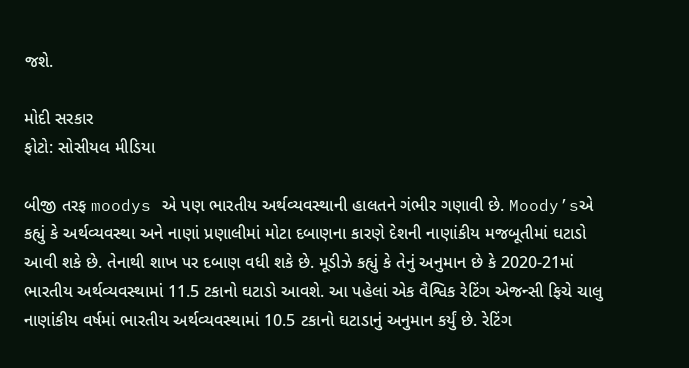જશે.

મોદી સરકાર
ફોટો: સોસીયલ મીડિયા

બીજી તરફ moodys એ પણ ભારતીય અર્થવ્યવસ્થાની હાલતને ગંભીર ગણાવી છે. Moody’sએ કહ્યું કે અર્થવ્યવસ્થા અને નાણાં પ્રણાલીમાં મોટા દબાણના કારણે દેશની નાણાંકીય મજબૂતીમાં ઘટાડો આવી શકે છે. તેનાથી શાખ પર દબાણ વધી શકે છે. મૂડીઝે કહ્યું કે તેનું અનુમાન છે કે 2020-21માં ભારતીય અર્થવ્યવસ્થામાં 11.5 ટકાનો ઘટાડો આવશે. આ પહેલાં એક વૈશ્વિક રેટિંગ એજન્સી ફિચે ચાલુ નાણાંકીય વર્ષમાં ભારતીય અર્થવ્યવસ્થામાં 10.5 ટકાનો ઘટાડાનું અનુમાન કર્યું છે. રેટિંગ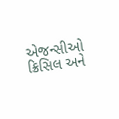એજન્સીઓ ક્રિસિલ અને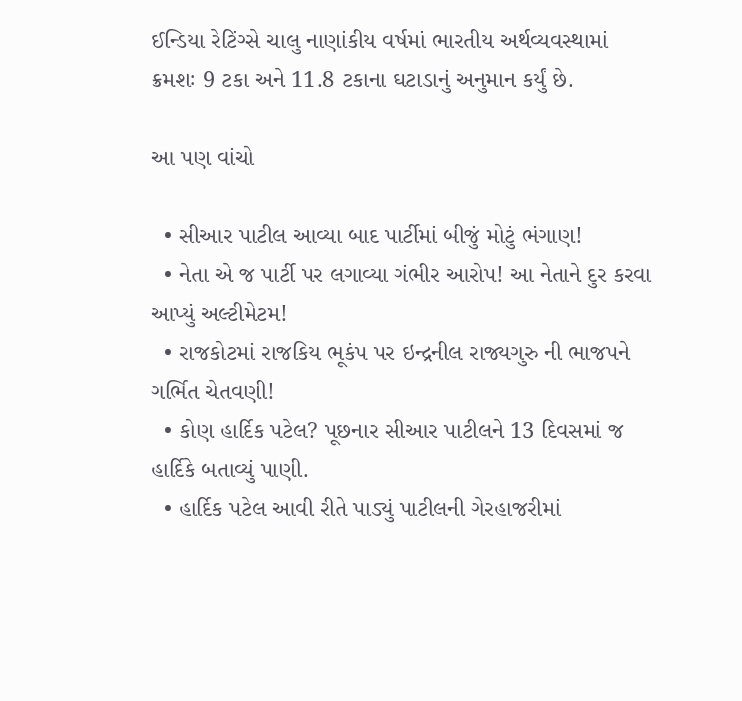ઈન્ડિયા રેટિંગ્સે ચાલુ નાણાંકીય વર્ષમાં ભારતીય અર્થવ્યવસ્થામાં ક્રમશઃ 9 ટકા અને 11.8 ટકાના ઘટાડાનું અનુમાન કર્યું છે.

આ પણ વાંચો

  • સીઆર પાટીલ આવ્યા બાદ પાર્ટીમાં બીજું મોટું ભંગાણ!
  • નેતા એ જ પાર્ટી પર લગાવ્યા ગંભીર આરોપ! આ નેતાને દુર કરવા આપ્યું અલ્ટીમેટમ!
  • રાજકોટમાં રાજકિય ભૂકંપ પર ઇન્દ્રનીલ રાજ્યગુરુ ની ભાજપને ગર્ભિત ચેતવણી!
  • કોણ હાર્દિક પટેલ? પૂછનાર સીઆર પાટીલને 13 દિવસમાં જ હાર્દિકે બતાવ્યું પાણી.
  • હાર્દિક પટેલ આવી રીતે પાડ્યું પાટીલની ગેરહાજરીમાં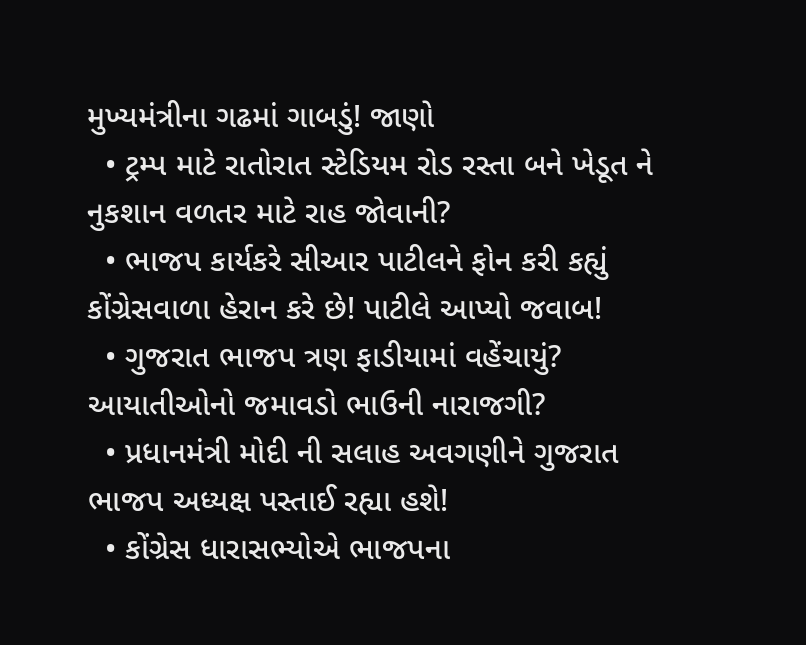મુખ્યમંત્રીના ગઢમાં ગાબડું! જાણો
  • ટ્રમ્પ માટે રાતોરાત સ્ટેડિયમ રોડ રસ્તા બને ખેડૂત ને નુકશાન વળતર માટે રાહ જોવાની?
  • ભાજપ કાર્યકરે સીઆર પાટીલને ફોન કરી કહ્યું કોંગ્રેસવાળા હેરાન કરે છે! પાટીલે આપ્યો જવાબ!
  • ગુજરાત ભાજપ ત્રણ ફાડીયામાં વહેંચાયું? આયાતીઓનો જમાવડો ભાઉની નારાજગી?
  • પ્રધાનમંત્રી મોદી ની સલાહ અવગણીને ગુજરાત ભાજપ અધ્યક્ષ પસ્તાઈ રહ્યા હશે!
  • કોંગ્રેસ ધારાસભ્યોએ ભાજપના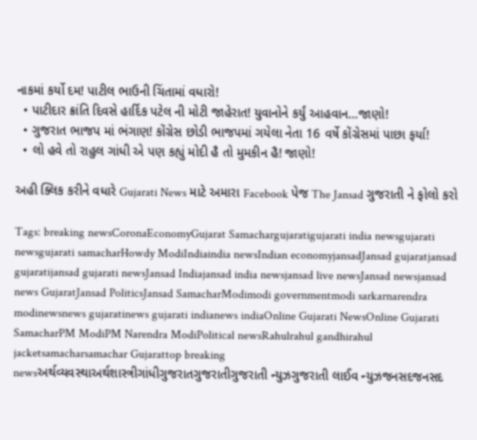નાકમાં કર્યો દમ! પાટીલ ભાઉની ચિંતામાં વધારો!
  • પાટીદાર ક્રાંતિ દિવસે હાર્દિક પટેલ ની મોટી જાહેરાત! યુવાનોને કર્યું આહવાન…જાણો!
  • ગુજરાત ભાજપ માં ભંગાણ! કોંગ્રેસ છોડી ભાજપમાં ગયેલા નેતા 16 વર્ષે કોંગ્રેસમાં પાછા ફર્યા!
  • લો હવે તો રાહુલ ગાંધી એ પણ કહ્યું મોદી હૈ તો મુમકીન હૈ! જાણો!

અહી ક્લિક કરીને વધારે Gujarati News માટે અમારા Facebook પેજ The Jansad ગુજરાતી ને ફોલો કરો

Tags: breaking newsCoronaEconomyGujarat Samachargujaratigujarati india newsgujarati newsgujarati samacharHowdy ModiIndiaindia newsIndian economyjansadJansad gujaratjansad gujaratijansad gujarati newsJansad Indiajansad india newsjansad live newsJansad newsjansad news GujaratJansad PoliticsJansad SamacharModimodi governmentmodi sarkarnarendra modinewsnews gujaratinews gujarati indianews indiaOnline Gujarati NewsOnline Gujarati SamacharPM ModiPM Narendra ModiPolitical newsRahulrahul gandhirahul jacketsamacharsamachar Gujarattop breaking newsઅર્થવ્યવસ્થાઅર્થશાસ્ત્રીગાંધીગુજરાતગુજરાતીગુજરાતી ન્યુઝગુજરાતી લાઈવ ન્યુઝજનસદજનસદ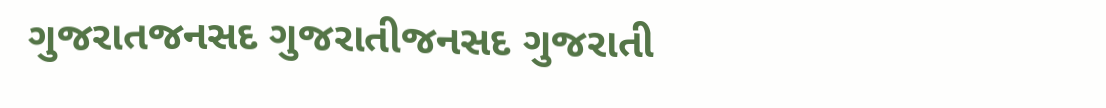ગુજરાતજનસદ ગુજરાતીજનસદ ગુજરાતી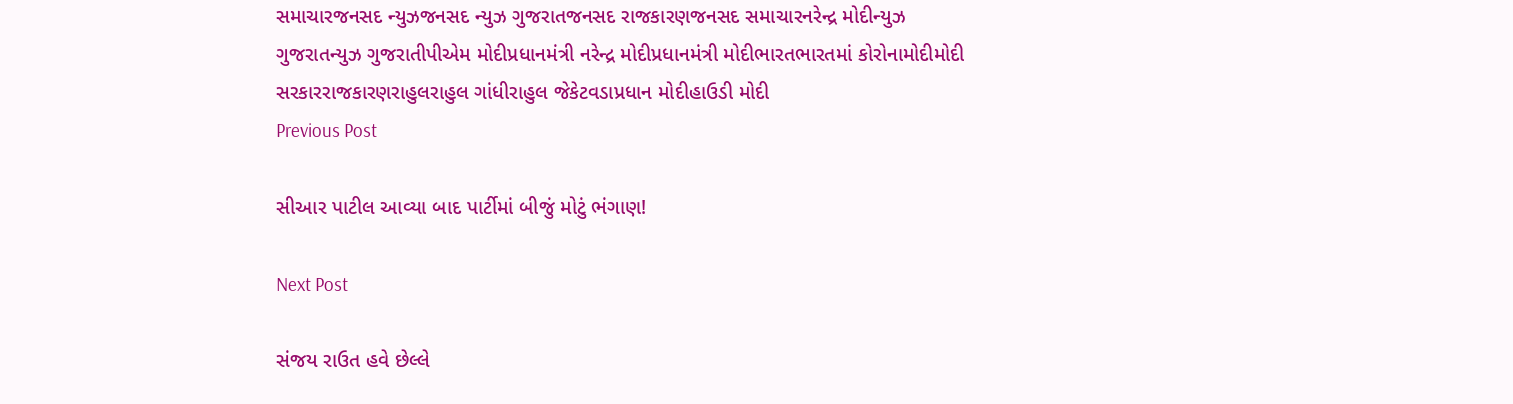સમાચારજનસદ ન્યુઝજનસદ ન્યુઝ ગુજરાતજનસદ રાજકારણજનસદ સમાચારનરેન્દ્ર મોદીન્યુઝ ગુજરાતન્યુઝ ગુજરાતીપીએમ મોદીપ્રધાનમંત્રી નરેન્દ્ર મોદીપ્રધાનમંત્રી મોદીભારતભારતમાં કોરોનામોદીમોદી સરકારરાજકારણરાહુલરાહુલ ગાંધીરાહુલ જેકેટવડાપ્રધાન મોદીહાઉડી મોદી
Previous Post

સીઆર પાટીલ આવ્યા બાદ પાર્ટીમાં બીજું મોટું ભંગાણ!

Next Post

સંજય રાઉત હવે છેલ્લે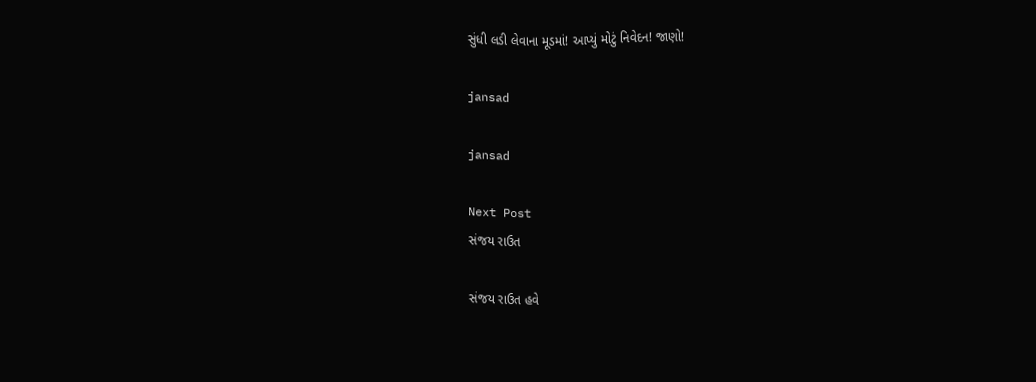સુંધી લડી લેવાના મૂડમાં! આપ્યું મોટું નિવેદન! જાણો!

jansad

jansad

Next Post
સંજય રાઉત

સંજય રાઉત હવે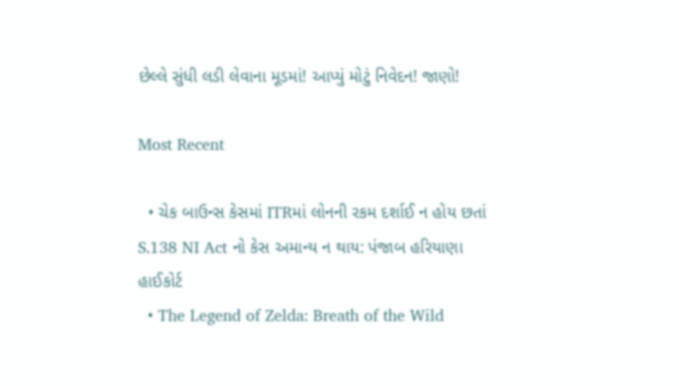છેલ્લે સુંધી લડી લેવાના મૂડમાં! આપ્યું મોટું નિવેદન! જાણો!

Most Recent

  • ચેક બાઉન્સ કેસમાં ITRમાં લોનની રકમ દર્શાઈ ન હોય છતાં S.138 NI Act નો કેસ અમાન્ય ન થાય: પંજાબ હરિયાણા હાઈકોર્ટ
  • The Legend of Zelda: Breath of the Wild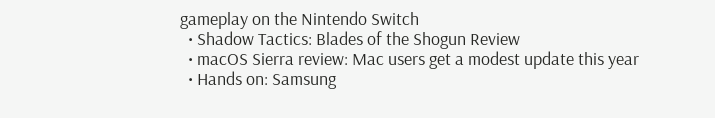gameplay on the Nintendo Switch
  • Shadow Tactics: Blades of the Shogun Review
  • macOS Sierra review: Mac users get a modest update this year
  • Hands on: Samsung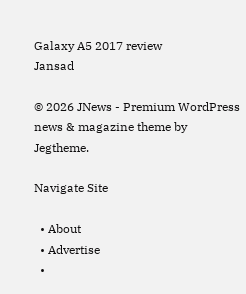Galaxy A5 2017 review
Jansad

© 2026 JNews - Premium WordPress news & magazine theme by Jegtheme.

Navigate Site

  • About
  • Advertise
  •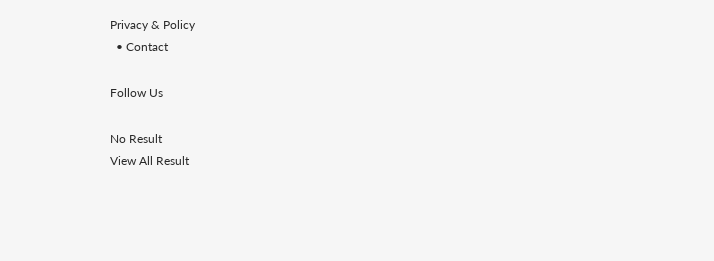Privacy & Policy
  • Contact

Follow Us

No Result
View All Result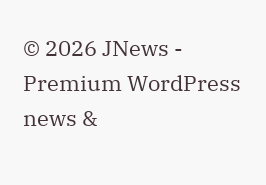© 2026 JNews - Premium WordPress news &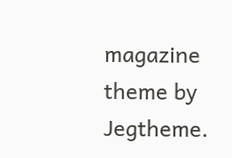magazine theme by Jegtheme.